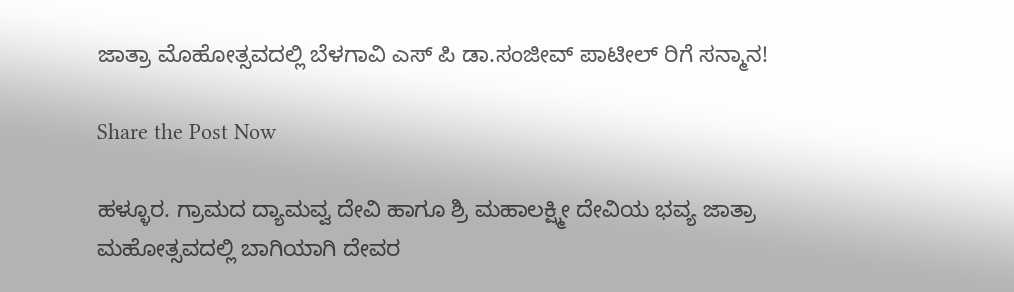ಜಾತ್ರಾ ಮೊಹೋತ್ಸವದಲ್ಲಿ ಬೆಳಗಾವಿ ಎಸ್ ಪಿ ಡಾ.ಸಂಜೀವ್ ಪಾಟೀಲ್ ರಿಗೆ ಸನ್ಮಾನ!

Share the Post Now

ಹಳ್ಳೂರ. ಗ್ರಾಮದ ದ್ಯಾಮವ್ವ ದೇವಿ ಹಾಗೂ ಶ್ರಿ ಮಹಾಲಕ್ಷ್ಮೀ ದೇವಿಯ ಭವ್ಯ ಜಾತ್ರಾ ಮಹೋತ್ಸವದಲ್ಲಿ ಬಾಗಿಯಾಗಿ ದೇವರ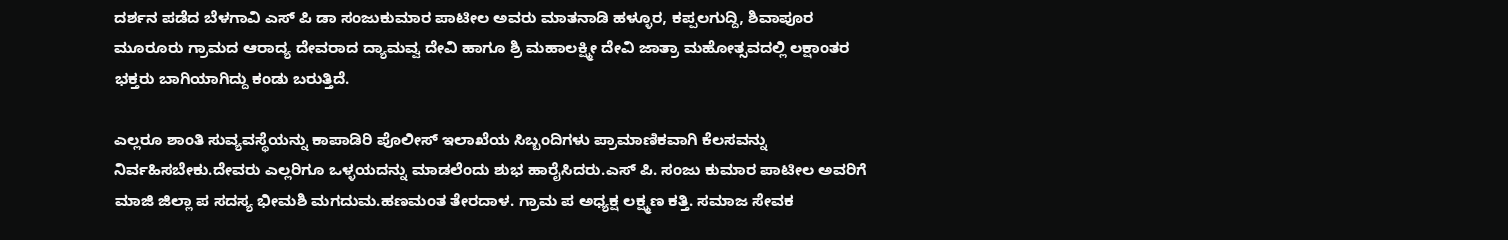ದರ್ಶನ ಪಡೆದ ಬೆಳಗಾವಿ ಎಸ್ ಪಿ ಡಾ ಸಂಜುಕುಮಾರ ಪಾಟೀಲ ಅವರು ಮಾತನಾಡಿ ಹಳ್ಳೂರ, ಕಪ್ಪಲಗುದ್ದಿ, ಶಿವಾಪೂರ ಮೂರೂರು ಗ್ರಾಮದ ಆರಾದ್ಯ ದೇವರಾದ ದ್ಯಾಮವ್ವ ದೇವಿ ಹಾಗೂ ಶ್ರಿ ಮಹಾಲಕ್ಷ್ಮೀ ದೇವಿ ಜಾತ್ರಾ ಮಹೋತ್ಸವದಲ್ಲಿ ಲಕ್ಷಾಂತರ ಭಕ್ತರು ಬಾಗಿಯಾಗಿದ್ದು ಕಂಡು ಬರುತ್ತಿದೆ.

ಎಲ್ಲರೂ ಶಾಂತಿ ಸುವ್ಯವಸ್ಥೆಯನ್ನು ಕಾಪಾಡಿರಿ ಪೊಲೀಸ್ ಇಲಾಖೆಯ ಸಿಬ್ಬಂದಿಗಳು ಪ್ರಾಮಾಣಿಕವಾಗಿ ಕೆಲಸವನ್ನು ನಿರ್ವಹಿಸಬೇಕು.ದೇವರು ಎಲ್ಲರಿಗೂ ಒಳ್ಳಯದನ್ನು ಮಾಡಲೆಂದು ಶುಭ ಹಾರೈಸಿದರು.ಎಸ್ ಪಿ. ಸಂಜು ಕುಮಾರ ಪಾಟೀಲ ಅವರಿಗೆ ಮಾಜಿ ಜಿಲ್ಲಾ ಪ ಸದಸ್ಯ ಭೀಮಶಿ ಮಗದುಮ.ಹಣಮಂತ ತೇರದಾಳ. ಗ್ರಾಮ ಪ ಅಧ್ಯಕ್ಷ ಲಕ್ಷ್ಮಣ ಕತ್ತಿ. ಸಮಾಜ ಸೇವಕ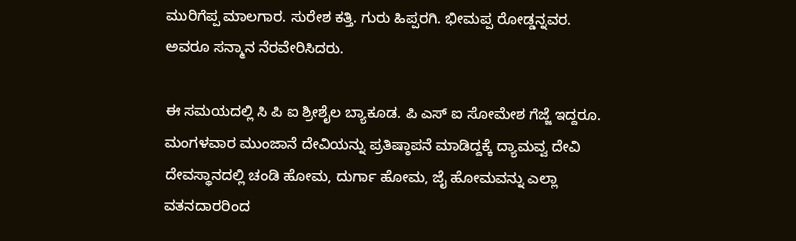ಮುರಿಗೆಪ್ಪ ಮಾಲಗಾರ. ಸುರೇಶ ಕತ್ತಿ. ಗುರು ಹಿಪ್ಪರಗಿ. ಭೀಮಪ್ಪ ರೋಡ್ಡನ್ನವರ. ಅವರೂ ಸನ್ಮಾನ ನೆರವೇರಿಸಿದರು.

ಈ ಸಮಯದಲ್ಲಿ ಸಿ ಪಿ ಐ ಶ್ರೀಶೈಲ ಬ್ಯಾಕೂಡ. ಪಿ ಎಸ್ ಐ ಸೋಮೇಶ ಗೆಜ್ಜೆ ಇದ್ದರೂ. ಮಂಗಳವಾರ ಮುಂಜಾನೆ ದೇವಿಯನ್ನು ಪ್ರತಿಷ್ಠಾಪನೆ ಮಾಡಿದ್ದಕ್ಕೆ ದ್ಯಾಮವ್ವ ದೇವಿ ದೇವಸ್ಥಾನದಲ್ಲಿ ಚಂಡಿ ಹೋಮ, ದುರ್ಗಾ ಹೋಮ, ಜೈ ಹೋಮವನ್ನು ಎಲ್ಲಾ ವತನದಾರರಿಂದ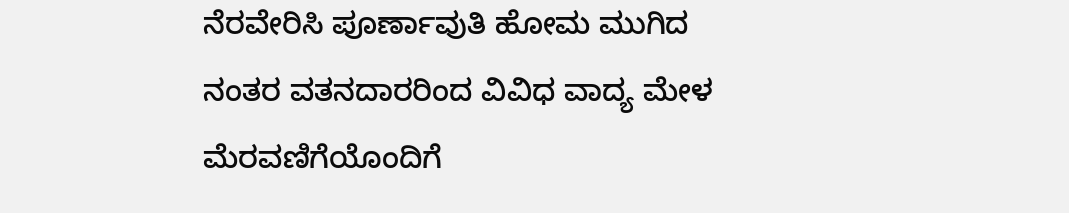ನೆರವೇರಿಸಿ ಪೂರ್ಣಾವುತಿ ಹೋಮ ಮುಗಿದ ನಂತರ ವತನದಾರರಿಂದ ವಿವಿಧ ವಾದ್ಯ ಮೇಳ ಮೆರವಣಿಗೆಯೊಂದಿಗೆ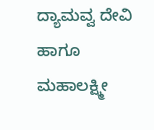ದ್ಯಾಮವ್ವ ದೇವಿ ಹಾಗೂ ಮಹಾಲಕ್ಷ್ಮೀ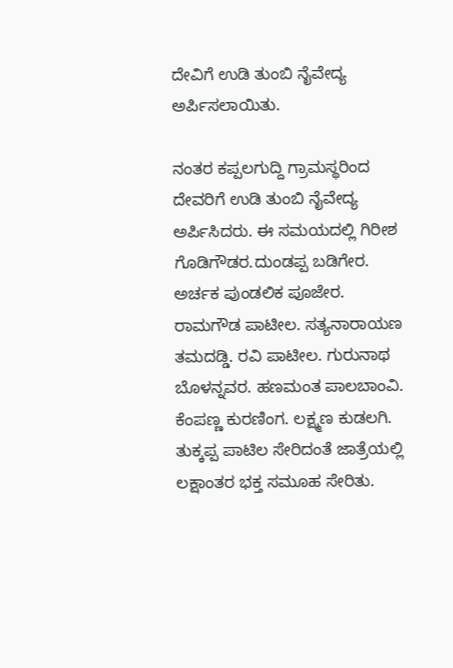ದೇವಿಗೆ ಉಡಿ ತುಂಬಿ ನೈವೇದ್ಯ ಅರ್ಪಿಸಲಾಯಿತು.

ನಂತರ ಕಪ್ಪಲಗುದ್ದಿ ಗ್ರಾಮಸ್ಥರಿಂದ ದೇವರಿಗೆ ಉಡಿ ತುಂಬಿ ನೈವೇದ್ಯ ಅರ್ಪಿಸಿದರು. ಈ ಸಮಯದಲ್ಲಿ ಗಿರೀಶ ಗೊಡಿಗೌಡರ.ದುಂಡಪ್ಪ ಬಡಿಗೇರ. ಅರ್ಚಕ ಪುಂಡಲಿಕ ಪೂಜೇರ. ರಾಮಗೌಡ ಪಾಟೀಲ. ಸತ್ಯನಾರಾಯಣ ತಮದಡ್ಡಿ. ರವಿ ಪಾಟೀಲ. ಗುರುನಾಥ ಬೊಳನ್ನವರ. ಹಣಮಂತ ಪಾಲಬಾಂವಿ. ಕೆಂಪಣ್ಣ ಕುರಣಿಂಗ. ಲಕ್ಷ್ಮಣ ಕುಡಲಗಿ. ತುಕ್ಕಪ್ಪ ಪಾಟಿಲ ಸೇರಿದಂತೆ ಜಾತ್ರೆಯಲ್ಲಿ ಲಕ್ಷಾಂತರ ಭಕ್ತ ಸಮೂಹ ಸೇರಿತು.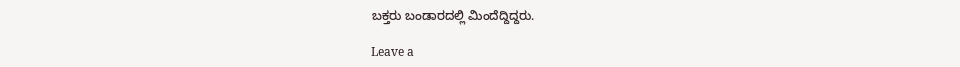ಬಕ್ತರು ಬಂಡಾರದಲ್ಲಿ ಮಿಂದೆದ್ದಿದ್ದರು.

Leave a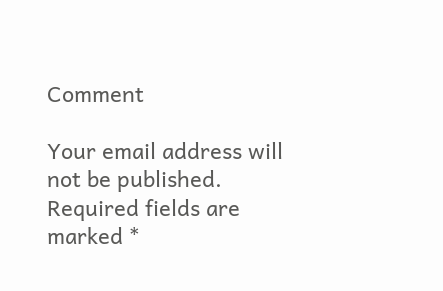Comment

Your email address will not be published. Required fields are marked *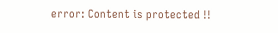error: Content is protected !!